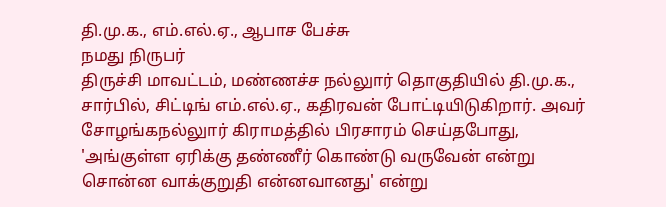தி.மு.க., எம்.எல்.ஏ., ஆபாச பேச்சு
நமது நிருபர்
திருச்சி மாவட்டம், மண்ணச்ச நல்லுார் தொகுதியில் தி.மு.க., சார்பில், சிட்டிங் எம்.எல்.ஏ., கதிரவன் போட்டியிடுகிறார். அவர் சோழங்கநல்லுார் கிராமத்தில் பிரசாரம் செய்தபோது, 'அங்குள்ள ஏரிக்கு தண்ணீர் கொண்டு வருவேன் என்று சொன்ன வாக்குறுதி என்னவானது' என்று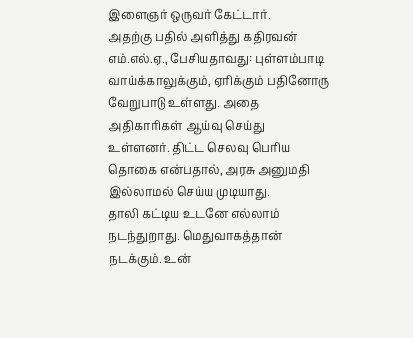இளைஞர் ஒருவர் கேட்டார்.
அதற்கு பதில் அளித்து கதிரவன் எம்.எல்.ஏ., பேசியதாவது: புள்ளம்பாடி வாய்க்காலுக்கும், ஏரிக்கும் பதினோரு வேறுபாடு உள்ளது. அதை அதிகாரிகள் ஆய்வு செய்து உள்ளனர். திட்ட செலவு பெரிய தொகை என்பதால், அரசு அனுமதி இல்லாமல் செய்ய முடியாது.
தாலி கட்டிய உடனே எல்லாம் நடந்துறாது. மெதுவாகத்தான் நடக்கும். உன்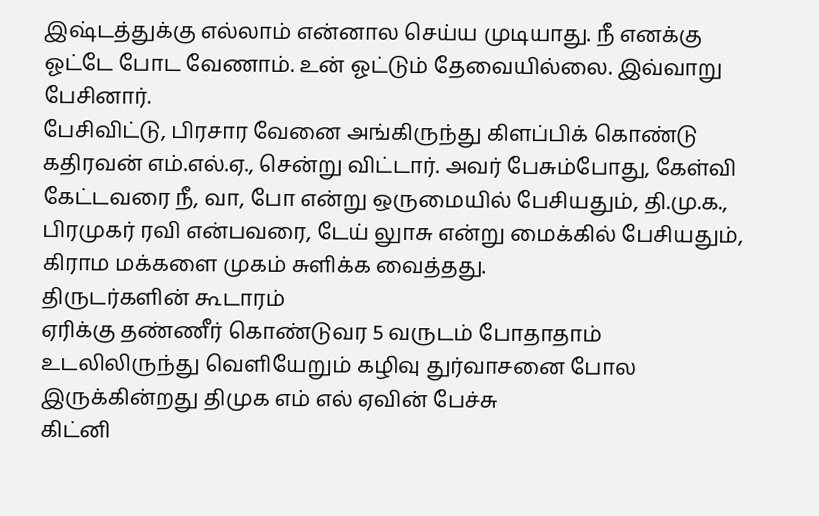இஷ்டத்துக்கு எல்லாம் என்னால செய்ய முடியாது. நீ எனக்கு ஓட்டே போட வேணாம். உன் ஓட்டும் தேவையில்லை. இவ்வாறு பேசினார்.
பேசிவிட்டு, பிரசார வேனை அங்கிருந்து கிளப்பிக் கொண்டு கதிரவன் எம்.எல்.ஏ., சென்று விட்டார். அவர் பேசும்போது, கேள்வி கேட்டவரை நீ, வா, போ என்று ஒருமையில் பேசியதும், தி.மு.க., பிரமுகர் ரவி என்பவரை, டேய் லுாசு என்று மைக்கில் பேசியதும், கிராம மக்களை முகம் சுளிக்க வைத்தது.
திருடர்களின் கூடாரம்
ஏரிக்கு தண்ணீர் கொண்டுவர 5 வருடம் போதாதாம்
உடலிலிருந்து வெளியேறும் கழிவு துர்வாசனை போல இருக்கின்றது திமுக எம் எல் ஏவின் பேச்சு
கிட்னி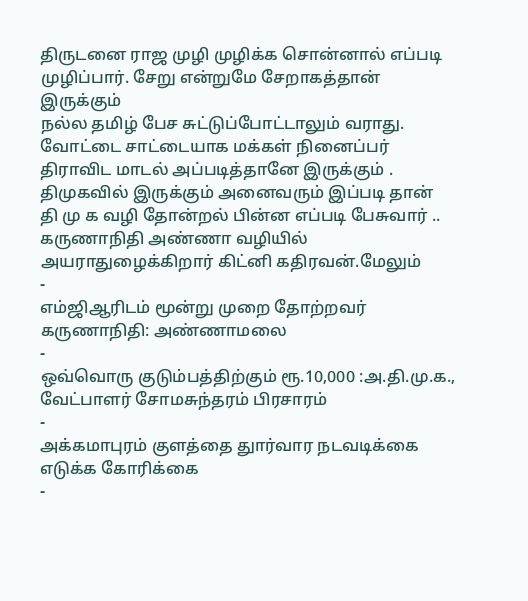திருடனை ராஜ முழி முழிக்க சொன்னால் எப்படி முழிப்பார். சேறு என்றுமே சேறாகத்தான் இருக்கும்
நல்ல தமிழ் பேச சுட்டுப்போட்டாலும் வராது.
வோட்டை சாட்டையாக மக்கள் நினைப்பர்
திராவிட மாடல் அப்படித்தானே இருக்கும் .
திமுகவில் இருக்கும் அனைவரும் இப்படி தான்
தி மு க வழி தோன்றல் பின்ன எப்படி பேசுவார் ..
கருணாநிதி அண்ணா வழியில் அயராதுழைக்கிறார் கிட்னி கதிரவன்.மேலும்
-
எம்ஜிஆரிடம் மூன்று முறை தோற்றவர் கருணாநிதி: அண்ணாமலை
-
ஒவ்வொரு குடும்பத்திற்கும் ரூ.10,000 :அ.தி.மு.க., வேட்பாளர் சோமசுந்தரம் பிரசாரம்
-
அக்கமாபுரம் குளத்தை துார்வார நடவடிக்கை எடுக்க கோரிக்கை
-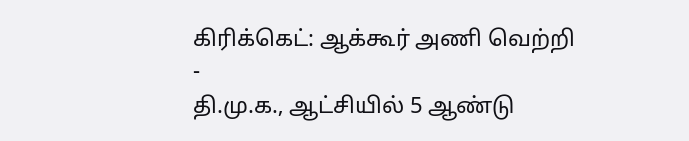கிரிக்கெட்: ஆக்கூர் அணி வெற்றி
-
தி.மு.க., ஆட்சியில் 5 ஆண்டு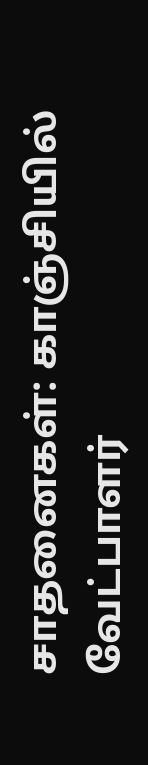சாதனைகள்: காஞ்சியில் வேட்பாளர்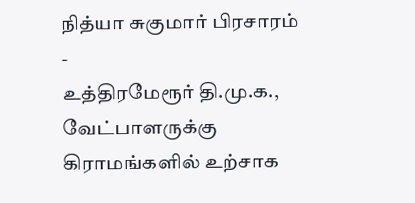நித்யா சுகுமார் பிரசாரம்
-
உத்திரமேரூர் தி.மு.க., வேட்பாளருக்கு கிராமங்களில் உற்சாக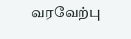வரவேற்பு